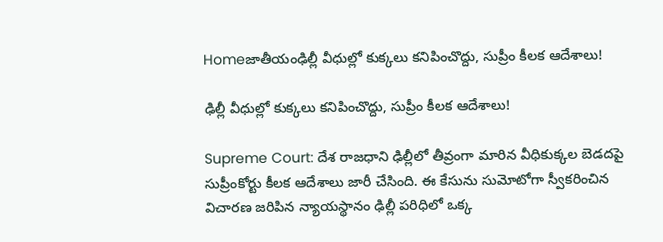Homeజాతీయంఢిల్లీ వీధుల్లో కుక్కలు కనిపించొద్దు, సుప్రీం కీలక ఆదేశాలు!

ఢిల్లీ వీధుల్లో కుక్కలు కనిపించొద్దు, సుప్రీం కీలక ఆదేశాలు!

Supreme Court: దేశ రాజధాని ఢిల్లీలో తీవ్రంగా మారిన వీధికుక్కల బెడదపై సుప్రీంకోర్టు కీలక ఆదేశాలు జారీ చేసింది. ఈ కేసును సుమోటోగా స్వీకరించిన విచారణ జరిపిన న్యాయస్థానం ఢిల్లీ పరిధిలో ఒక్క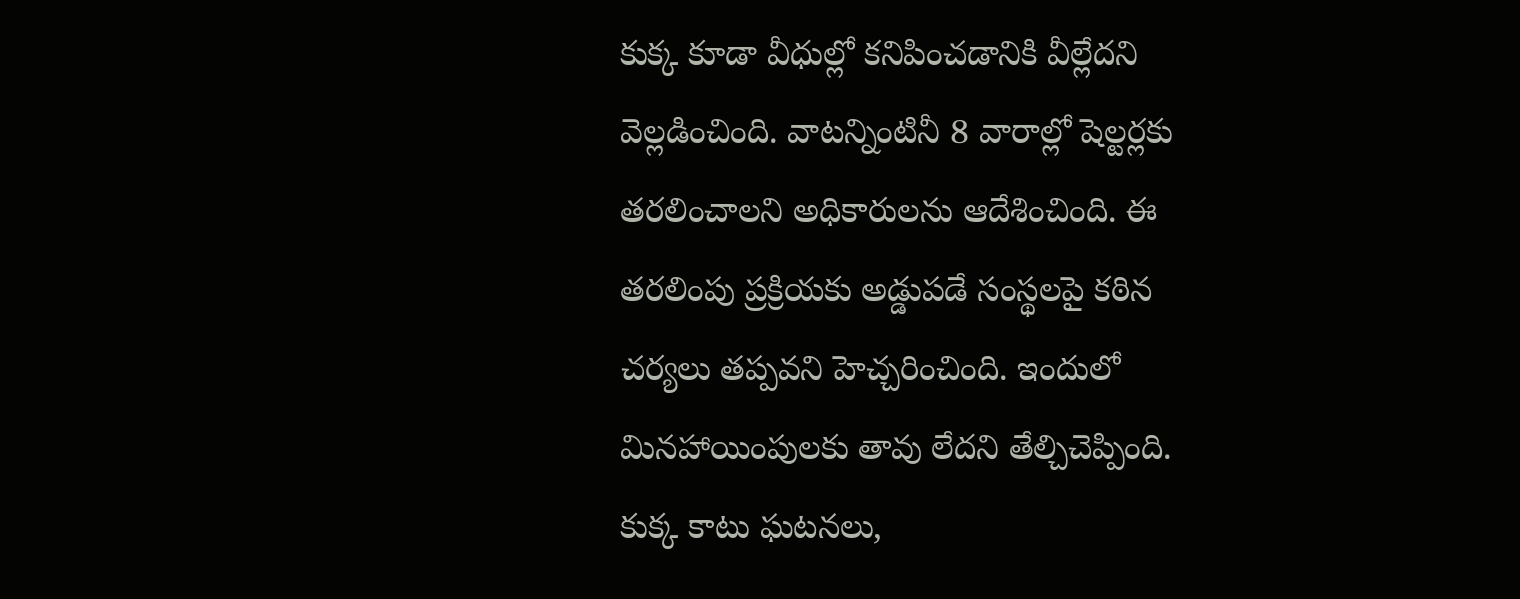కుక్క కూడా వీధుల్లో కనిపించడానికి వీల్లేదని వెల్లడించింది. వాటన్నింటినీ 8 వారాల్లో షెల్టర్లకు తరలించాలని అధికారులను ఆదేశించింది. ఈ తరలింపు ప్రక్రియకు అడ్డుపడే సంస్థలపై కఠిన చర్యలు తప్పవని హెచ్చరించింది. ఇందులో మినహాయింపులకు తావు లేదని తేల్చిచెప్పింది. కుక్క కాటు ఘటనలు,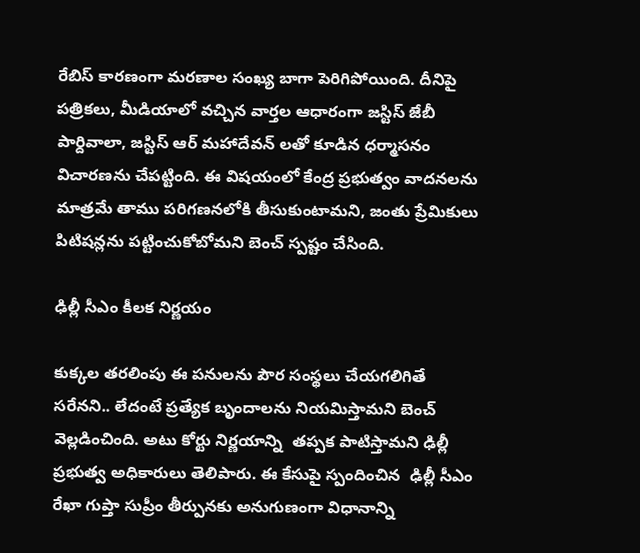రేబిస్‌ కారణంగా మరణాల సంఖ్య బాగా పెరిగిపోయింది. దీనిపై పత్రికలు, మీడియాలో వచ్చిన వార్తల ఆధారంగా జస్టిస్‌ జేబీ పార్దివాలా, జస్టిస్‌ ఆర్‌ మహాదేవన్‌ లతో కూడిన ధర్మాసనం విచారణను చేపట్టింది. ఈ విషయంలో కేంద్ర ప్రభుత్వం వాదనలను మాత్రమే తాము పరిగణనలోకి తీసుకుంటామని, జంతు ప్రేమికులు పిటిషన్లను పట్టించుకోబోమని బెంచ్‌ స్పష్టం చేసింది.

ఢిల్లీ సీఎం కీలక నిర్ణయం

కుక్కల తరలింపు ఈ పనులను పౌర సంస్థలు చేయగలిగితే సరేనని.. లేదంటే ప్రత్యేక బృందాలను నియమిస్తామని బెంచ్‌ వెల్లడించింది. అటు కోర్టు నిర్ణయాన్ని  తప్పక పాటిస్తామని ఢిల్లీ ప్రభుత్వ అధికారులు తెలిపారు. ఈ కేసుపై స్పందించిన  ఢిల్లీ సీఎం రేఖా గుప్తా సుప్రీం తీర్పునకు అనుగుణంగా విధానాన్ని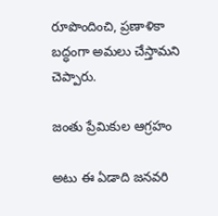రూపొందించి, ప్రణాళికా బద్ధంగా అమలు చేస్తామని చెప్పారు.

జంతు ప్రేమికుల ఆగ్రహం

అటు ఈ ఏడాది జనవరి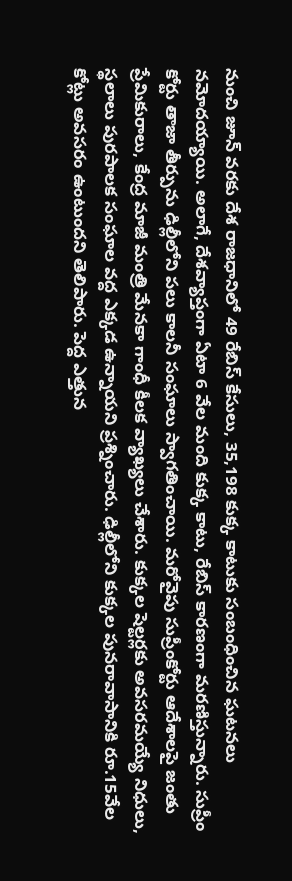నుంచి జూన్‌ వరకు దేశ రాజధానిలో 49 రేబిస్‌ కేసులు, 35,198 కుక్క కాటుకు సంబంధించిన ఘటనలు నమోదయ్యాయి. అలాగే, దేశవ్యాప్తంగా ఏటా 6 వేల మంది కుక్క కాటు, రేబిస్‌ కారణంగా మరణిస్తున్నారు. సుప్రీం కోర్టు తాజా తీర్పును ఢిల్లీలోని పలు కాలనీ సంఘాలు స్వాగతించాయి. మరోవైపు సుప్రీంకోర్టు ఆదేశాలపై జంతు ప్రేమికురాలు, కేంద్ర మాజీ మంత్రి మేనకా గాంధీ కీలక వ్యాఖ్యలు చేశారు. కుక్కల షెల్టర్లకు అవసరమయ్యే నిధులు, స్థలాలు పురపాలక సంఘాల వద్ద ఎక్కడ ఉన్నాయని ప్రశ్నించారు. ఢిల్లీలోని కుక్కల పునరావాసానికి రూ.15వేల కోట్లు అవసరం ఉంటుందని తెలిపారు. పెద్ద ఎత్తున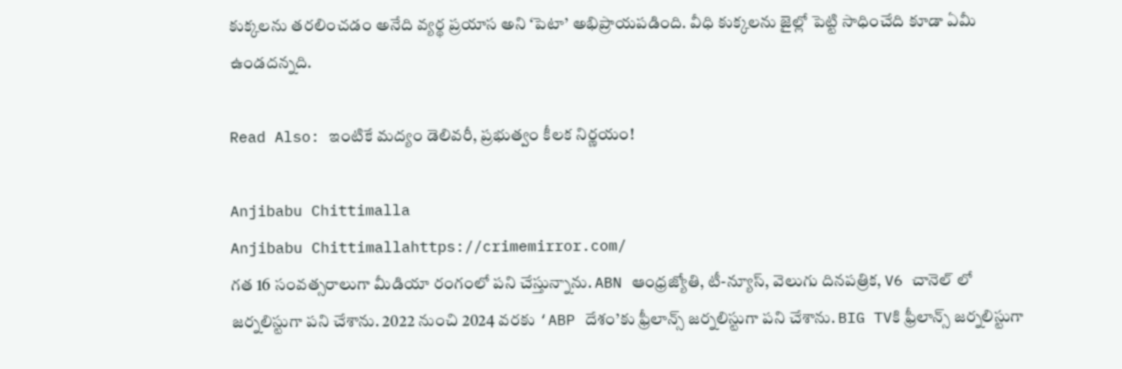కుక్కలను తరలించడం అనేది వ్యర్థ ప్రయాస అని ‘పెటా’ అభిప్రాయపడింది. వీధి కుక్కలను జైల్లో పెట్టి సాధించేది కూడా ఏమీ ఉండదన్నది.

Read Also: ఇంటికే మద్యం డెలివరీ, ప్రభుత్వం కీలక నిర్ణయం!

Anjibabu Chittimalla
Anjibabu Chittimallahttps://crimemirror.com/
గత 16 సంవత్సరాలుగా మీడియా రంగంలో పని చేస్తున్నాను. ABN ఆంధ్రజ్యోతి, టీ-న్యూస్‌, వెలుగు దినపత్రిక, V6 చానెల్ లో జర్నలిస్టుగా పని చేశాను. 2022 నుంచి 2024 వరకు ‘ABP దేశం’కు ఫ్రీలాన్స్ జర్నలిస్టుగా పని చేశాను. BIG TVకి ఫ్రీలాన్స్ జర్నలిస్టుగా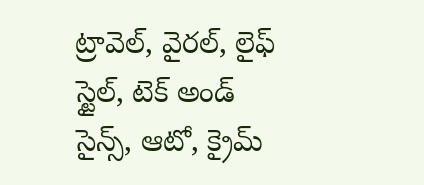ట్రావెల్, వైరల్, లైఫ్ స్టైల్, టెక్ అండ్ సైన్స్, ఆటో, క్రైమ్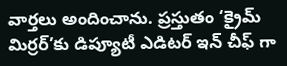వార్తలు అందించాను. ప్రస్తుతం ‘క్రైమ్ మిర్రర్’కు డిప్యూటీ ఎడిటర్ ఇన్ చీఫ్ గా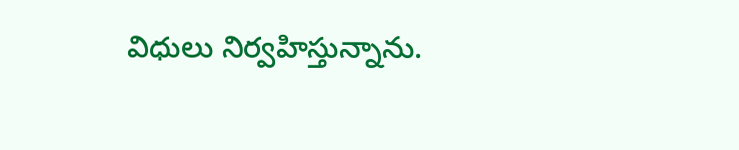విధులు నిర్వహిస్తున్నాను.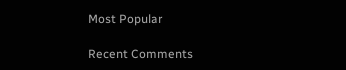Most Popular

Recent Comments